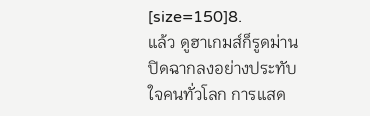[size=150]8.
แล้ว ดูฮาเกมส์ก็รูดม่านปิดฉากลงอย่างประทับใจคนทั่วโลก การแสด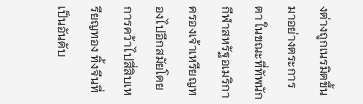งต่างถูกเนรมิตขึ้นมาอย่างตระการตา ในขณะที่ทัพนักกีฬาสหรัฐอเมริกาครองเจ้าเหรียญทองไปอีกสมัยโดยการคว้าไปสี่สิบเหรียญทอง ทิ้งจีนที่เป็นอันดับ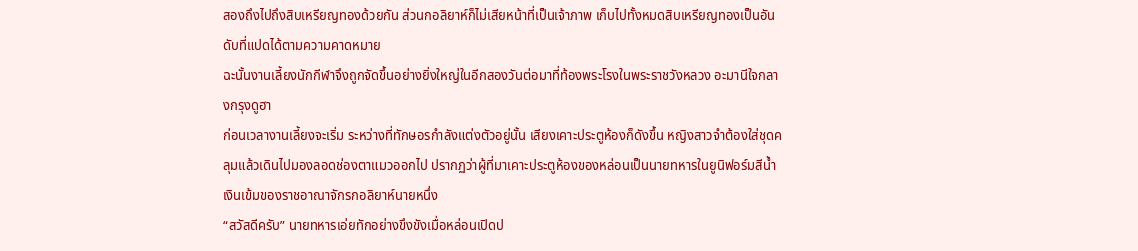สองถึงไปถึงสิบเหรียญทองด้วยกัน ส่วนกอลิยาห์ก็ไม่เสียหน้าที่เป็นเจ้าภาพ เก็บไปทั้งหมดสิบเหรียญทองเป็นอันดับที่แปดได้ตามความคาดหมาย
ฉะนั้นงานเลี้ยงนักกีฬาจึงถูกจัดขึ้นอย่างยิ่งใหญ่ในอีกสองวันต่อมาที่ท้องพระโรงในพระราชวังหลวง อะมานีใจกลางกรุงดูฮา
ก่อนเวลางานเลี้ยงจะเริ่ม ระหว่างที่ทักษอรกำลังแต่งตัวอยู่นั้น เสียงเคาะประตูห้องก็ดังขึ้น หญิงสาวจำต้องใส่ชุดคลุมแล้วเดินไปมองลอดช่องตาแมวออกไป ปรากฏว่าผู้ที่มาเคาะประตูห้องของหล่อนเป็นนายทหารในยูนิฟอร์มสีน้ำเงินเข้มของราชอาณาจักรกอลิยาห์นายหนึ่ง
“สวัสดีครับ” นายทหารเอ่ยทักอย่างขึงขังเมื่อหล่อนเปิดป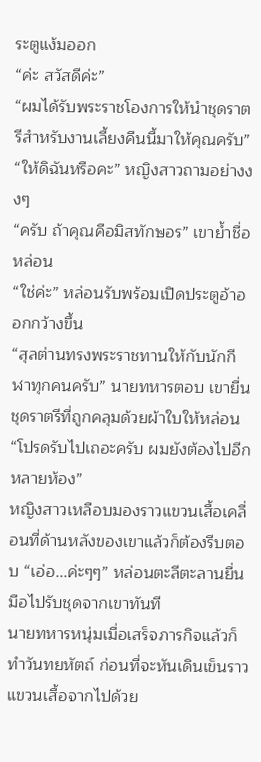ระตูแง้มออก
“ค่ะ สวัสดีค่ะ”
“ผมได้รับพระราชโองการให้นำชุดราตรีสำหรับงานเลี้ยงคืนนี้มาให้คุณครับ”
“ให้ดิฉันหรือคะ” หญิงสาวถามอย่างงงๆ
“ครับ ถ้าคุณคือมิสทักษอร” เขาย้ำชื่อหล่อน
“ใช่ค่ะ” หล่อนรับพร้อมเปิดประตูอ้าออกกว้างขึ้น
“สุลต่านทรงพระราชทานให้กับนักกีฬาทุกคนครับ” นายทหารตอบ เขายื่นชุดราตรีที่ถูกคลุมด้วยผ้าใบให้หล่อน “โปรดรับไปเถอะครับ ผมยังต้องไปอีกหลายห้อง”
หญิงสาวเหลือบมองราวแขวนเสื้อเคลื่อนที่ด้านหลังของเขาแล้วก็ต้องรีบตอบ “เอ่อ...ค่ะๆๆ” หล่อนตะลีตะลานยื่นมือไปรับชุดจากเขาทันที
นายทหารหนุ่มเมื่อเสร็จภารกิจแล้วก็ทำวันทยหัตถ์ ก่อนที่จะหันเดินเข็นราวแขวนเสื้อจากไปด้วย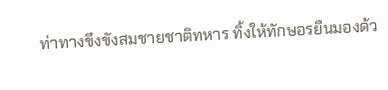ท่าทางขึงขังสมชายชาติทหาร ทิ้งให้ทักษอรยืนมองด้ว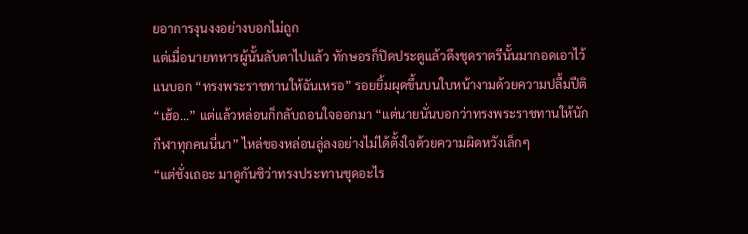ยอาการงุนงงอย่างบอกไม่ถูก
แต่เมื่อนายทหารผู้นั้นลับตาไปแล้ว ทักษอรก็ปิดประตูแล้วดึงชุดราตรีนั้นมากอดเอาไว้แนบอก “ทรงพระราชทานให้ฉันเหรอ” รอยยิ้มผุดขึ้นบนใบหน้างามด้วยความปลื้มปีติ
“เฮ้อ...” แต่แล้วหล่อนก็กลับถอนใจออกมา “แต่นายนั่นบอกว่าทรงพระราชทานให้นักกีฬาทุกคนนี่นา” ไหล่ของหล่อนลู่ลงอย่างไม่ได้ตั้งใจด้วยความผิดหวังเล็กๆ
“แต่ชั่งเถอะ มาดูกันซิว่าทรงประทานชุดอะไร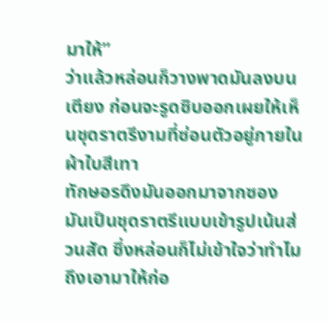มาให้”
ว่าแล้วหล่อนก็วางพาดมันลงบนเตียง ก่อนจะรูดซิบออกเผยให้เห็นชุดราตรีงามที่ซ่อนตัวอยู่ภายในผ้าใบสีเทา
ทักษอรดึงมันออกมาจากซอง มันเป็นชุดราตรีแบบเข้ารูปเน้นส่วนสัด ซึ่งหล่อนก็ไม่เข้าใจว่าทำไมถึงเอามาให้ก่อ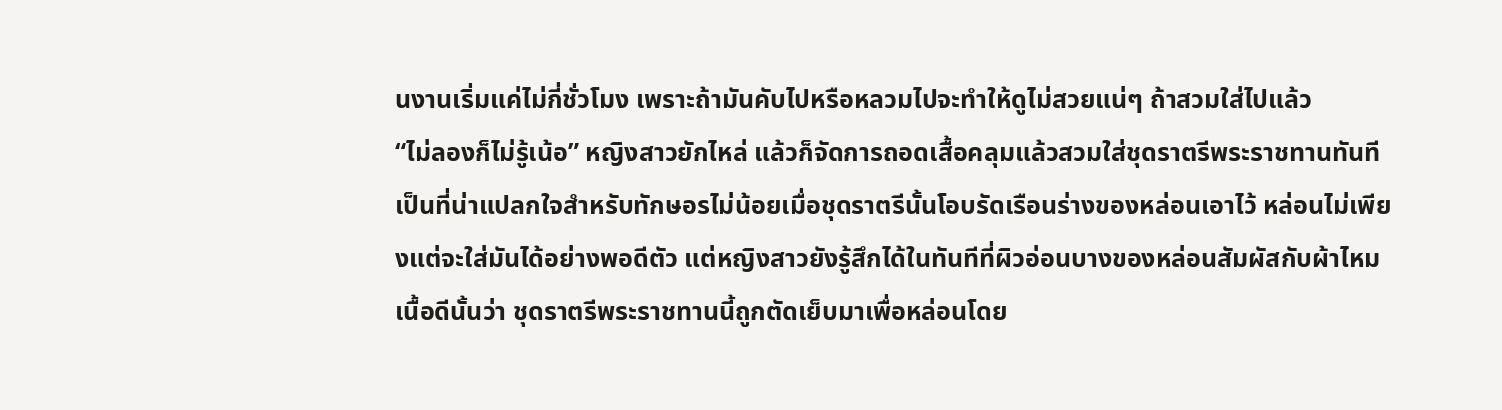นงานเริ่มแค่ไม่กี่ชั่วโมง เพราะถ้ามันคับไปหรือหลวมไปจะทำให้ดูไม่สวยแน่ๆ ถ้าสวมใส่ไปแล้ว
“ไม่ลองก็ไม่รู้เน้อ” หญิงสาวยักไหล่ แล้วก็จัดการถอดเสื้อคลุมแล้วสวมใส่ชุดราตรีพระราชทานทันที
เป็นที่น่าแปลกใจสำหรับทักษอรไม่น้อยเมื่อชุดราตรีนั้นโอบรัดเรือนร่างของหล่อนเอาไว้ หล่อนไม่เพียงแต่จะใส่มันได้อย่างพอดีตัว แต่หญิงสาวยังรู้สึกได้ในทันทีที่ผิวอ่อนบางของหล่อนสัมผัสกับผ้าไหมเนื้อดีนั้นว่า ชุดราตรีพระราชทานนี้ถูกตัดเย็บมาเพื่อหล่อนโดย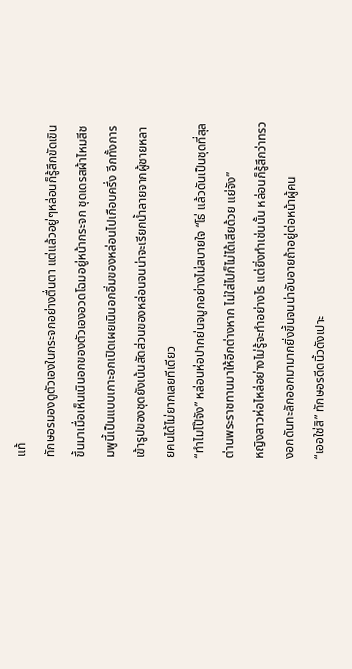แท้
ทักษอรมองดูตัวเองในกระจกอย่างตื่นตา แต่แล้วอยู่ๆหล่อนก็รู้สึกขัดเขินขึ้นมาเมื่อเห็นเนินอกของตัวเองอวดโฉมอยู่หน้ากระจก ชุดเดรสผ้าไหมสีชมพูนี้เป็นแบบเกาะอกเปิดเผยเนินอกอิ่มของหล่อนไปเกือบครึ่ง อีกทั้งการเข้ารูปของชุดยังเน้นสัดส่วนของหล่อนจนน่าจะเรียกน้ำลายจากผู้ชายหลายคนได้ไม่ยากเลยทีเดียว
“ทำไมโป๊จัง” หล่อนห่อปากย่นจมูกอย่างไม่สบายใจ “โธ่ แล้วดันเป็นชุดที่สุลต่านพระราชทานมาให้อีกต่างหาก ไม่ใส่ไปก็ไม่ได้เสียด้วย แย่จัง”
หญิงสาวห่อไหล่อย่างไม่รู้จะทำอย่างไร แต่ยิ่งทำเช่นนั้น หล่อนก็รู้สึกว่าทรวงอกดันทะลักออกมามากยิ่งขึ้นจนน่าอับอายถ้าอยู่ต่อหน้าผู้คน
“เออใช่สิ” ทักษอรดีดนิ้วดังเปาะ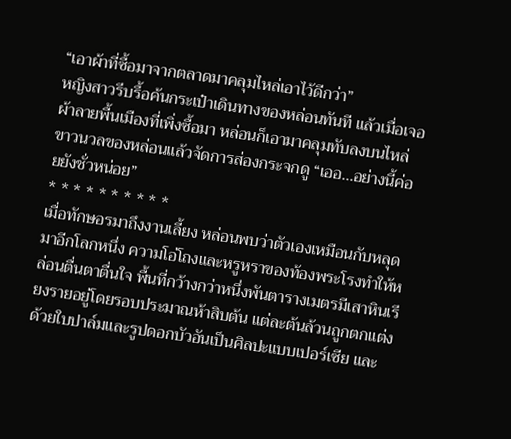“เอาผ้าที่ซื้อมาจากตลาดมาคลุมไหล่เอาไว้ดีกว่า”
หญิงสาวรีบรื้อค้นกระเป๋าเดินทางของหล่อนทันที แล้วเมื่อเจอผ้าลายพื้นเมืองที่เพิ่งซื้อมา หล่อนก็เอามาคลุมทับลงบนไหล่ขาวนวลของหล่อนแล้วจัดการส่องกระจกดู “เออ...อย่างนี้ค่อยยังชั่วหน่อย”
* * * * * * * * * *
เมื่อทักษอรมาถึงงานเลี้ยง หล่อนพบว่าตัวเองเหมือนกับหลุดมาอีกโลกหนึ่ง ความโอ่โถงและหรูหราของท้องพระโรงทำให้หล่อนตื่นตาตื่นใจ พื้นที่กว้างกว่าหนึ่งพันตารางเมตรมีเสาหินเรียงรายอยู่โดยรอบประมาณห้าสิบต้น แต่ละต้นล้วนถูกตกแต่งด้วยใบปาล์มและรูปดอกบัวอันเป็นศิลปะแบบเปอร์เซีย และ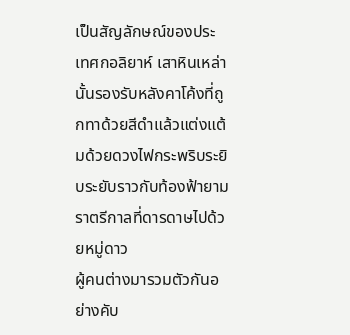เป็นสัญลักษณ์ของประเทศกอลิยาห์ เสาหินเหล่านั้นรองรับหลังคาโค้งที่ถูกทาด้วยสีดำแล้วแต่งแต้มด้วยดวงไฟกระพริบระยิบระยับราวกับท้องฟ้ายามราตรีกาลที่ดารดาษไปด้วยหมู่ดาว
ผู้คนต่างมารวมตัวกันอย่างคับ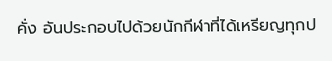คั่ง อันประกอบไปด้วยนักกีฬาที่ได้เหรียญทุกป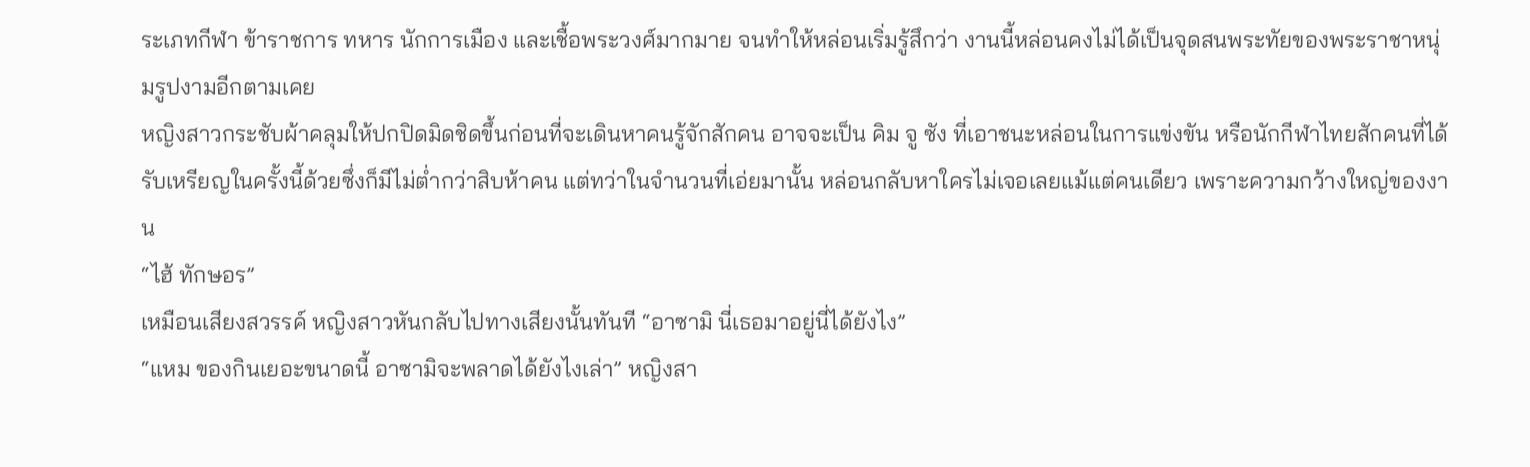ระเภทกีฬา ข้าราชการ ทหาร นักการเมือง และเชื้อพระวงศ์มากมาย จนทำให้หล่อนเริ่มรู้สึกว่า งานนี้หล่อนคงไม่ได้เป็นจุดสนพระทัยของพระราชาหนุ่มรูปงามอีกตามเคย
หญิงสาวกระชับผ้าคลุมให้ปกปิดมิดชิดขึ้นก่อนที่จะเดินหาคนรู้จักสักคน อาจจะเป็น คิม จู ซัง ที่เอาชนะหล่อนในการแข่งขัน หรือนักกีฬาไทยสักคนที่ได้รับเหรียญในครั้งนี้ด้วยซึ่งก็มีไม่ต่ำกว่าสิบห้าคน แต่ทว่าในจำนวนที่เอ่ยมานั้น หล่อนกลับหาใครไม่เจอเลยแม้แต่คนเดียว เพราะความกว้างใหญ่ของงาน
“ไฮ้ ทักษอร”
เหมือนเสียงสวรรค์ หญิงสาวหันกลับไปทางเสียงนั้นทันที “อาซามิ นี่เธอมาอยู่นี่ได้ยังไง”
“แหม ของกินเยอะขนาดนี้ อาซามิจะพลาดได้ยังไงเล่า” หญิงสา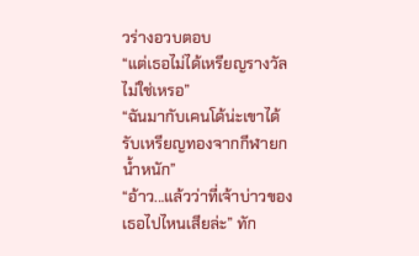วร่างอวบตอบ
“แต่เธอไม่ได้เหรียญรางวัลไม่ใช่เหรอ”
“ฉันมากับเคนโด้น่ะเขาได้รับเหรียญทองจากกีฬายกน้ำหนัก”
“อ้าว...แล้วว่าที่เจ้าบ่าวของเธอไปไหนเสียล่ะ” ทัก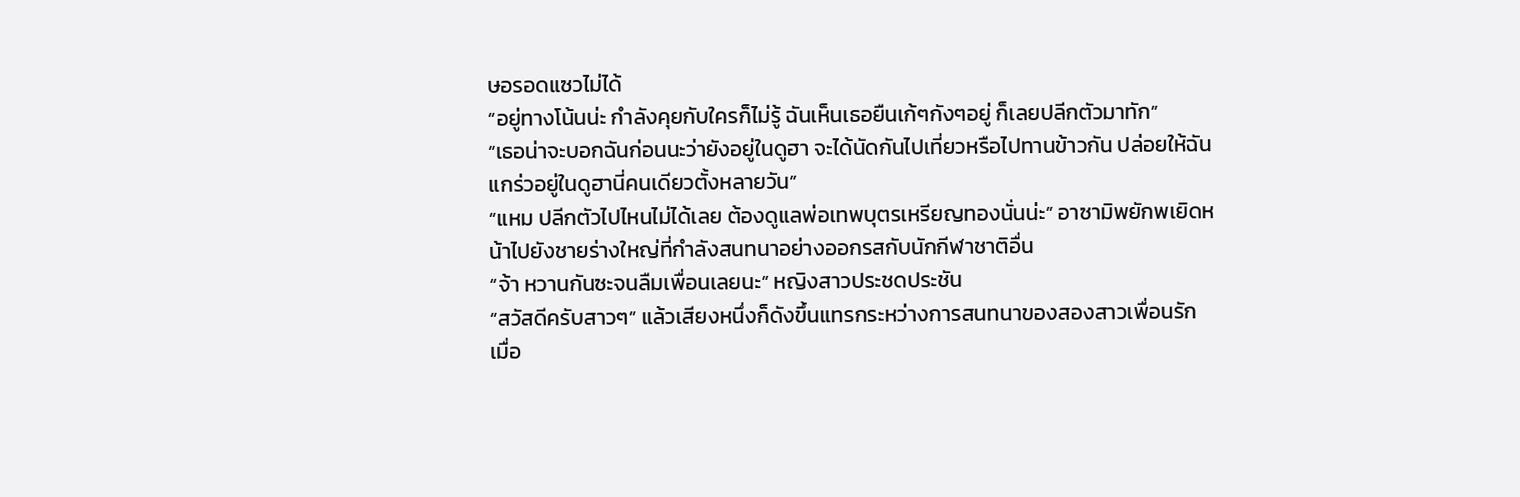ษอรอดแซวไม่ได้
“อยู่ทางโน้นน่ะ กำลังคุยกับใครก็ไม่รู้ ฉันเห็นเธอยืนเก้ๆกังๆอยู่ ก็เลยปลีกตัวมาทัก”
“เธอน่าจะบอกฉันก่อนนะว่ายังอยู่ในดูฮา จะได้นัดกันไปเที่ยวหรือไปทานข้าวกัน ปล่อยให้ฉันแกร่วอยู่ในดูฮานี่คนเดียวตั้งหลายวัน”
“แหม ปลีกตัวไปไหนไม่ได้เลย ต้องดูแลพ่อเทพบุตรเหรียญทองนั่นน่ะ” อาซามิพยักพเยิดหน้าไปยังชายร่างใหญ่ที่กำลังสนทนาอย่างออกรสกับนักกีฬาชาติอื่น
“จ้า หวานกันซะจนลืมเพื่อนเลยนะ” หญิงสาวประชดประชัน
“สวัสดีครับสาวๆ” แล้วเสียงหนึ่งก็ดังขึ้นแทรกระหว่างการสนทนาของสองสาวเพื่อนรัก
เมื่อ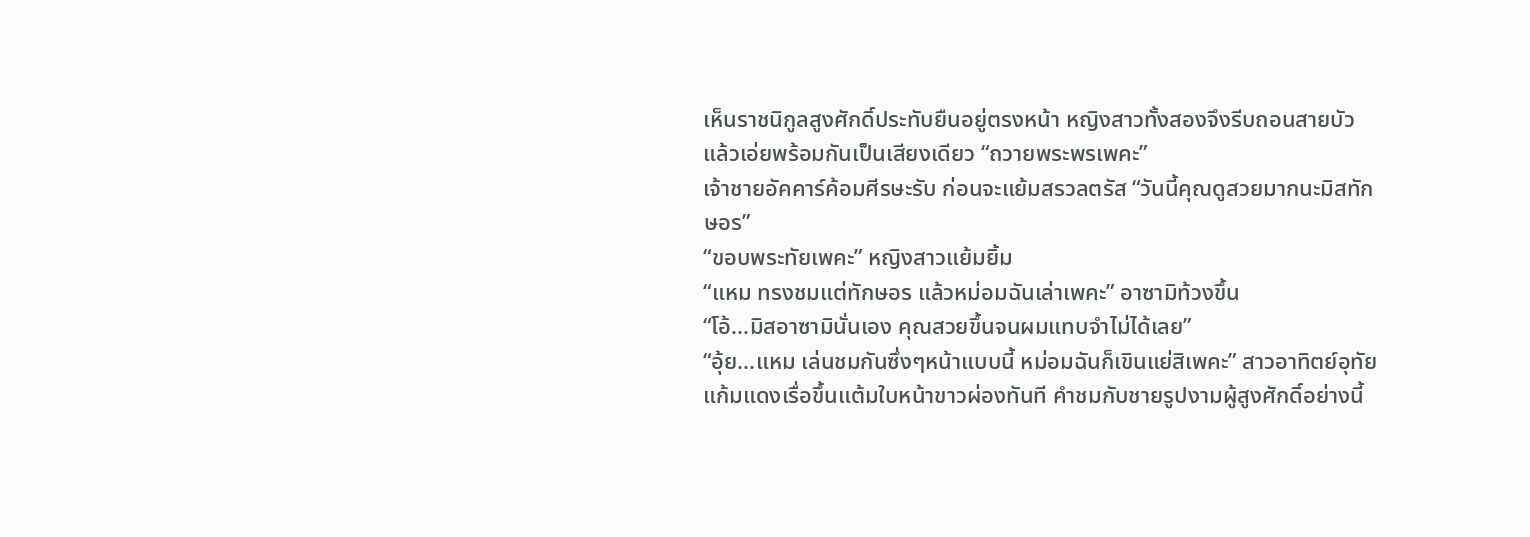เห็นราชนิกูลสูงศักดิ์ประทับยืนอยู่ตรงหน้า หญิงสาวทั้งสองจึงรีบถอนสายบัวแล้วเอ่ยพร้อมกันเป็นเสียงเดียว “ถวายพระพรเพคะ”
เจ้าชายอัคคาร์ค้อมศีรษะรับ ก่อนจะแย้มสรวลตรัส “วันนี้คุณดูสวยมากนะมิสทักษอร”
“ขอบพระทัยเพคะ” หญิงสาวแย้มยิ้ม
“แหม ทรงชมแต่ทักษอร แล้วหม่อมฉันเล่าเพคะ” อาซามิท้วงขึ้น
“โอ้...มิสอาซามินั่นเอง คุณสวยขึ้นจนผมแทบจำไม่ได้เลย”
“อุ้ย...แหม เล่นชมกันซึ่งๆหน้าแบบนี้ หม่อมฉันก็เขินแย่สิเพคะ” สาวอาทิตย์อุทัยแก้มแดงเรื่อขึ้นแต้มใบหน้าขาวผ่องทันที คำชมกับชายรูปงามผู้สูงศักดิ์อย่างนี้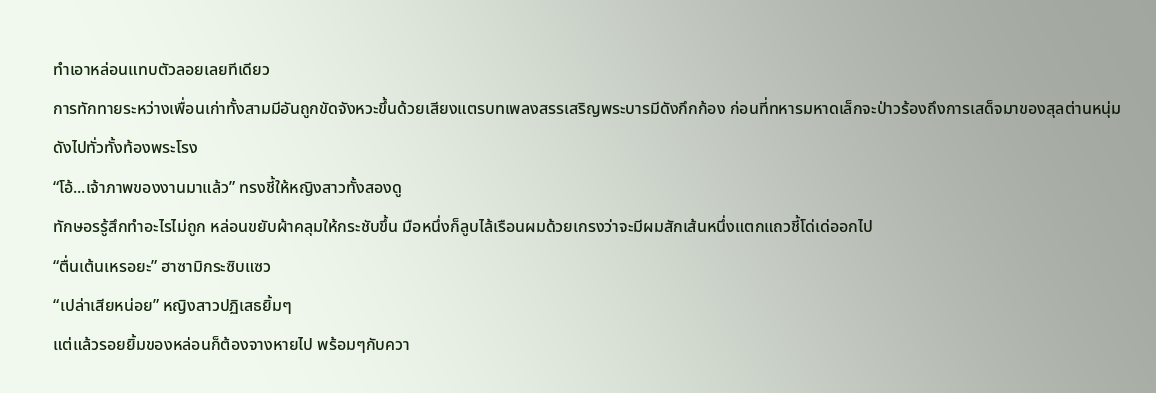ทำเอาหล่อนแทบตัวลอยเลยทีเดียว
การทักทายระหว่างเพื่อนเก่าทั้งสามมีอันถูกขัดจังหวะขึ้นด้วยเสียงแตรบทเพลงสรรเสริญพระบารมีดังกึกก้อง ก่อนที่ทหารมหาดเล็กจะป่าวร้องถึงการเสด็จมาของสุลต่านหนุ่มดังไปทั่วทั้งท้องพระโรง
“โอ้...เจ้าภาพของงานมาแล้ว” ทรงชี้ให้หญิงสาวทั้งสองดู
ทักษอรรู้สึกทำอะไรไม่ถูก หล่อนขยับผ้าคลุมให้กระชับขึ้น มือหนึ่งก็ลูบไล้เรือนผมด้วยเกรงว่าจะมีผมสักเส้นหนึ่งแตกแถวชี้โด่เด่ออกไป
“ตื่นเต้นเหรอยะ” ฮาซามิกระซิบแซว
“เปล่าเสียหน่อย” หญิงสาวปฏิเสธยิ้มๆ
แต่แล้วรอยยิ้มของหล่อนก็ต้องจางหายไป พร้อมๆกับควา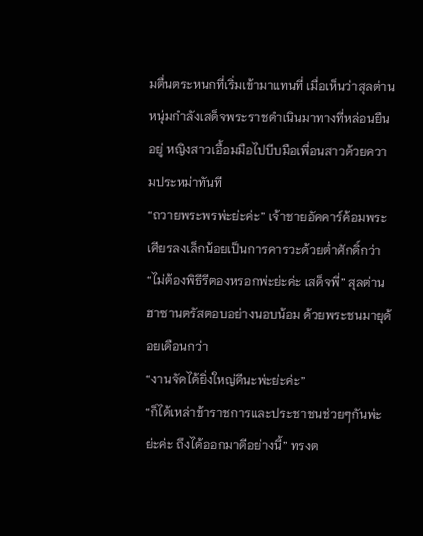มตื่นตระหนกที่เริ่มเข้ามาแทนที่ เมื่อเห็นว่าสุลต่านหนุ่มกำลังเสด็จพระราชดำเนินมาทางที่หล่อนยืนอยู่ หญิงสาวเอื้อมมือไปบีบมือเพื่อนสาวด้วยความประหม่าทันที
“ถวายพระพรพ่ะย่ะค่ะ” เจ้าชายอัคคาร์ค้อมพระเศียรลงเล็กน้อยเป็นการคารวะด้วยต่ำศักดิ์กว่า
“ไม่ต้องพิธีรีตองหรอกพ่ะย่ะค่ะ เสด็จพี่” สุลต่านฮาซานตรัสตอบอย่างนอบน้อม ด้วยพระชนมายุด้อยเดือนกว่า
“งานจัดได้ยิ่งใหญ่ดีนะพ่ะย่ะค่ะ”
“ก็ได้เหล่าข้าราชการและประชาชนช่วยๆกันพ่ะย่ะค่ะ ถึงได้ออกมาดีอย่างนี้” ทรงต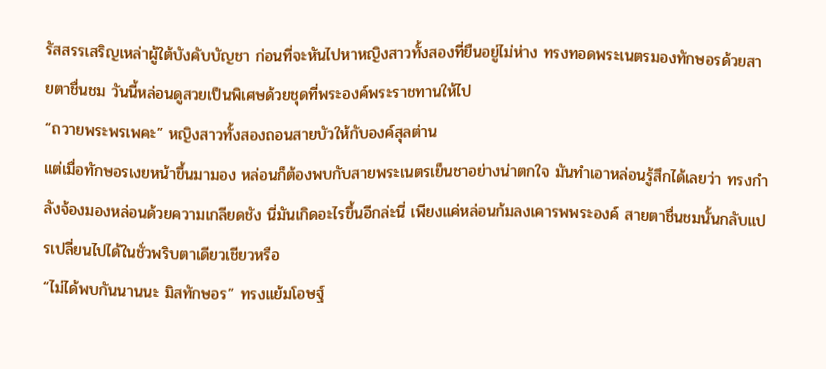รัสสรรเสริญเหล่าผู้ใต้บังคับบัญชา ก่อนที่จะหันไปหาหญิงสาวทั้งสองที่ยืนอยู่ไม่ห่าง ทรงทอดพระเนตรมองทักษอรด้วยสายตาชื่นชม วันนี้หล่อนดูสวยเป็นพิเศษด้วยชุดที่พระองค์พระราชทานให้ไป
“ถวายพระพรเพคะ” หญิงสาวทั้งสองถอนสายบัวให้กับองค์สุลต่าน
แต่เมื่อทักษอรเงยหน้าขึ้นมามอง หล่อนก็ต้องพบกับสายพระเนตรเย็นชาอย่างน่าตกใจ มันทำเอาหล่อนรู้สึกได้เลยว่า ทรงกำลังจ้องมองหล่อนด้วยความเกลียดชัง นี่มันเกิดอะไรขึ้นอีกล่ะนี่ เพียงแค่หล่อนก้มลงเคารพพระองค์ สายตาชื่นชมนั้นกลับแปรเปลี่ยนไปได้ในชั่วพริบตาเดียวเชียวหรือ
“ไม่ได้พบกันนานนะ มิสทักษอร” ทรงแย้มโอษฐ์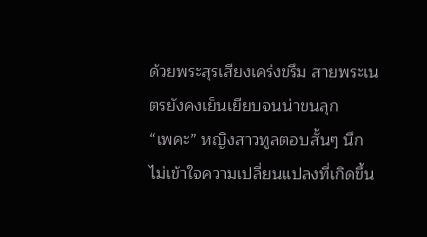ด้วยพระสุรเสียงเคร่งขรึม สายพระเนตรยังคงเย็นเยียบจนน่าขนลุก
“เพคะ” หญิงสาวทูลตอบสั้นๆ นึกไม่เข้าใจความเปลี่ยนแปลงที่เกิดขึ้น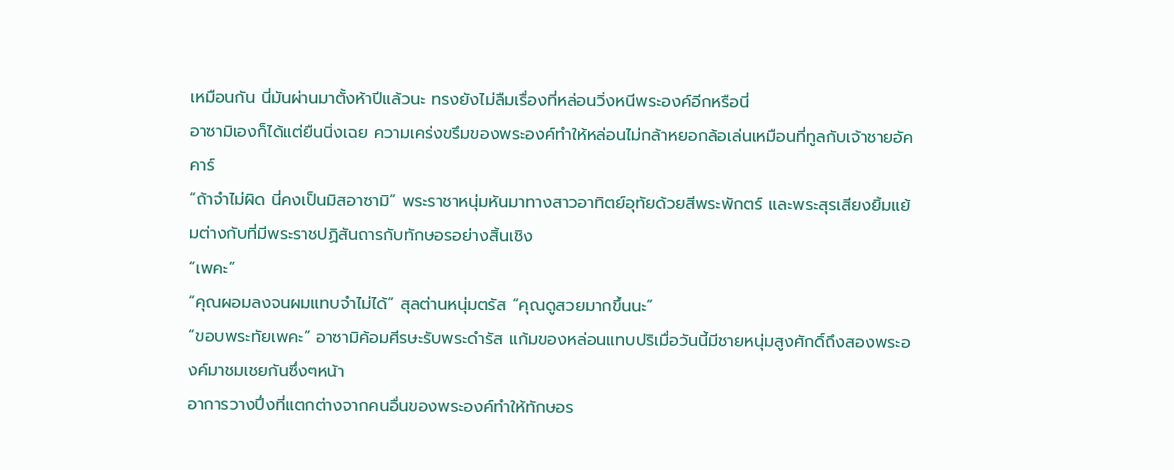เหมือนกัน นี่มันผ่านมาตั้งห้าปีแล้วนะ ทรงยังไม่ลืมเรื่องที่หล่อนวิ่งหนีพระองค์อีกหรือนี่
อาซามิเองก็ได้แต่ยืนนิ่งเฉย ความเคร่งขรึมของพระองค์ทำให้หล่อนไม่กล้าหยอกล้อเล่นเหมือนที่ทูลกับเจ้าชายอัคคาร์
“ถ้าจำไม่ผิด นี่คงเป็นมิสอาซามิ” พระราชาหนุ่มหันมาทางสาวอาทิตย์อุทัยด้วยสีพระพักตร์ และพระสุรเสียงยิ้มแย้มต่างกับที่มีพระราชปฏิสันถารกับทักษอรอย่างสิ้นเชิง
“เพคะ”
“คุณผอมลงจนผมแทบจำไม่ได้” สุลต่านหนุ่มตรัส “คุณดูสวยมากขึ้นนะ”
“ขอบพระทัยเพคะ” อาซามิค้อมศีรษะรับพระดำรัส แก้มของหล่อนแทบปริเมื่อวันนี้มีชายหนุ่มสูงศักดิ์ถึงสองพระองค์มาชมเชยกันซึ่งๆหน้า
อาการวางปึ่งที่แตกต่างจากคนอื่นของพระองค์ทำให้ทักษอร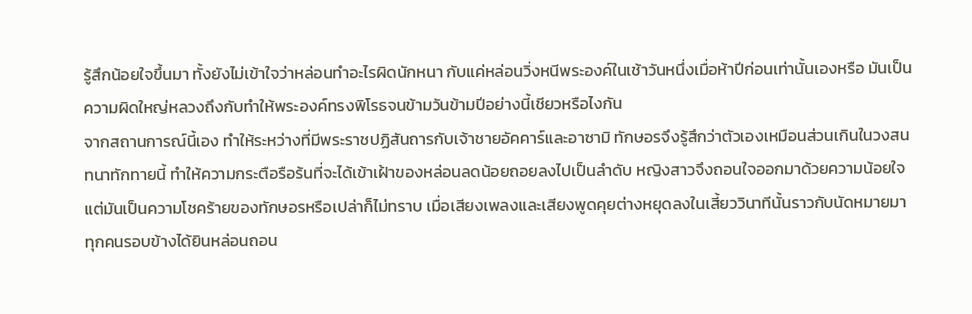รู้สึกน้อยใจขึ้นมา ทั้งยังไม่เข้าใจว่าหล่อนทำอะไรผิดนักหนา กับแค่หล่อนวิ่งหนีพระองค์ในเช้าวันหนึ่งเมื่อห้าปีก่อนเท่านั้นเองหรือ มันเป็นความผิดใหญ่หลวงถึงกับทำให้พระองค์ทรงพิโรธจนข้ามวันข้ามปีอย่างนี้เชียวหรือไงกัน
จากสถานการณ์นี้เอง ทำให้ระหว่างที่มีพระราชปฏิสันถารกับเจ้าชายอัคคาร์และอาซามิ ทักษอรจึงรู้สึกว่าตัวเองเหมือนส่วนเกินในวงสนทนาทักทายนี้ ทำให้ความกระตือรือร้นที่จะได้เข้าเฝ้าของหล่อนลดน้อยถอยลงไปเป็นลำดับ หญิงสาวจึงถอนใจออกมาด้วยความน้อยใจ
แต่มันเป็นความโชคร้ายของทักษอรหรือเปล่าก็ไม่ทราบ เมื่อเสียงเพลงและเสียงพูดคุยต่างหยุดลงในเสี้ยววินาทีนั้นราวกับนัดหมายมา ทุกคนรอบข้างได้ยินหล่อนถอน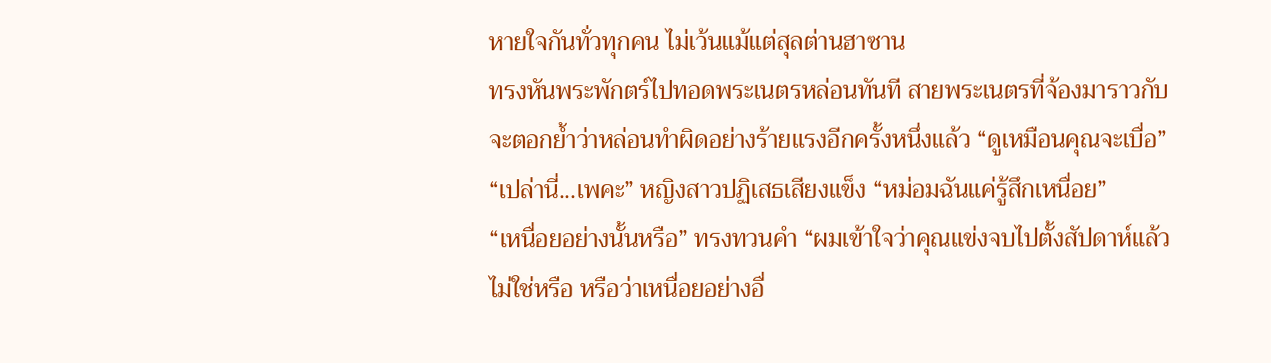หายใจกันทั่วทุกคน ไม่เว้นแม้แต่สุลต่านฮาซาน
ทรงหันพระพักตร์ไปทอดพระเนตรหล่อนทันที สายพระเนตรที่จ้องมาราวกับจะตอกย้ำว่าหล่อนทำผิดอย่างร้ายแรงอีกครั้งหนึ่งแล้ว “ดูเหมือนคุณจะเบื่อ”
“เปล่านี่...เพคะ” หญิงสาวปฏิเสธเสียงแข็ง “หม่อมฉันแค่รู้สึกเหนื่อย”
“เหนื่อยอย่างนั้นหรือ” ทรงทวนคำ “ผมเข้าใจว่าคุณแข่งจบไปตั้งสัปดาห์แล้วไม่ใช่หรือ หรือว่าเหนื่อยอย่างอื่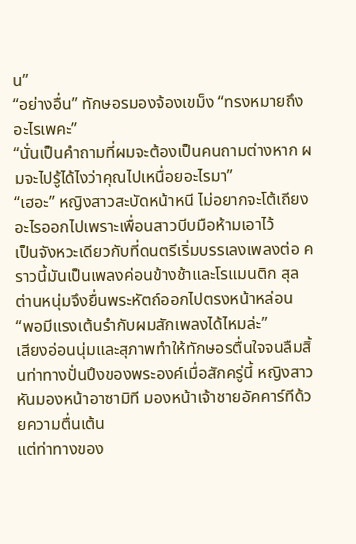น”
“อย่างอื่น” ทักษอรมองจ้องเขม็ง “ทรงหมายถึงอะไรเพคะ”
“นั่นเป็นคำถามที่ผมจะต้องเป็นคนถามต่างหาก ผมจะไปรู้ได้ไงว่าคุณไปเหนื่อยอะไรมา”
“เฮอะ” หญิงสาวสะบัดหน้าหนี ไม่อยากจะโต้เถียงอะไรออกไปเพราะเพื่อนสาวบีบมือห้ามเอาไว้
เป็นจังหวะเดียวกับที่ดนตรีเริ่มบรรเลงเพลงต่อ คราวนี้มันเป็นเพลงค่อนข้างช้าและโรแมนติก สุลต่านหนุ่มจึงยื่นพระหัตถ์ออกไปตรงหน้าหล่อน
“พอมีแรงเต้นรำกับผมสักเพลงได้ไหมล่ะ”
เสียงอ่อนนุ่มและสุภาพทำให้ทักษอรตื่นใจจนลืมสิ้นท่าทางปั่นปึงของพระองค์เมื่อสักครู่นี้ หญิงสาวหันมองหน้าอาซามิที มองหน้าเจ้าชายอัคคาร์ทีด้วยความตื่นเต้น
แต่ท่าทางของ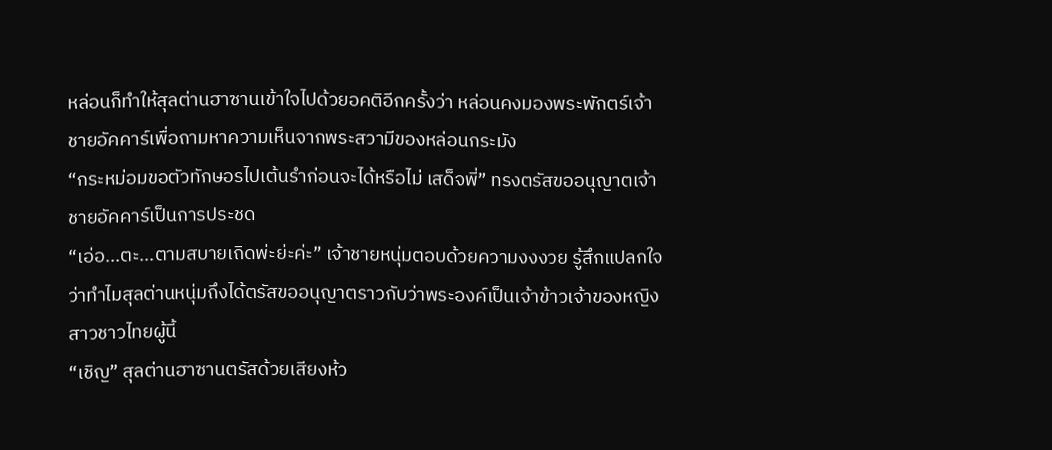หล่อนก็ทำให้สุลต่านฮาซานเข้าใจไปด้วยอคติอีกครั้งว่า หล่อนคงมองพระพักตร์เจ้าชายอัคคาร์เพื่อถามหาความเห็นจากพระสวามีของหล่อนกระมัง
“กระหม่อมขอตัวทักษอรไปเต้นรำก่อนจะได้หรือไม่ เสด็จพี่” ทรงตรัสขออนุญาตเจ้าชายอัคคาร์เป็นการประชด
“เอ่อ...ตะ...ตามสบายเถิดพ่ะย่ะค่ะ” เจ้าชายหนุ่มตอบด้วยความงงงวย รู้สึกแปลกใจว่าทำไมสุลต่านหนุ่มถึงได้ตรัสขออนุญาตราวกับว่าพระองค์เป็นเจ้าข้าวเจ้าของหญิงสาวชาวไทยผู้นี้
“เชิญ” สุลต่านฮาซานตรัสด้วยเสียงห้ว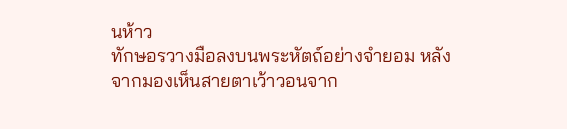นห้าว
ทักษอรวางมือลงบนพระหัตถ์อย่างจำยอม หลังจากมองเห็นสายตาเว้าวอนจาก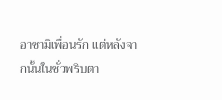อาซามิเพื่อนรัก แต่หลังจากนั้นในชั่วพริบตา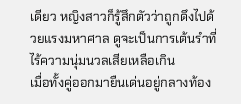เดียว หญิงสาวก็รู้สึกตัวว่าถูกดึงไปด้วยแรงมหาศาล ดูจะเป็นการเต้นรำที่ไร้ความนุ่มนวลเสียเหลือเกิน
เมื่อทั้งคู่ออกมายืนเด่นอยู่กลางท้อง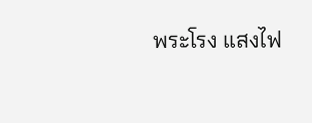พระโรง แสงไฟ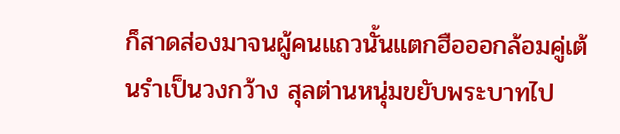ก็สาดส่องมาจนผู้คนแถวนั้นแตกฮือออกล้อมคู่เต้นรำเป็นวงกว้าง สุลต่านหนุ่มขยับพระบาทไป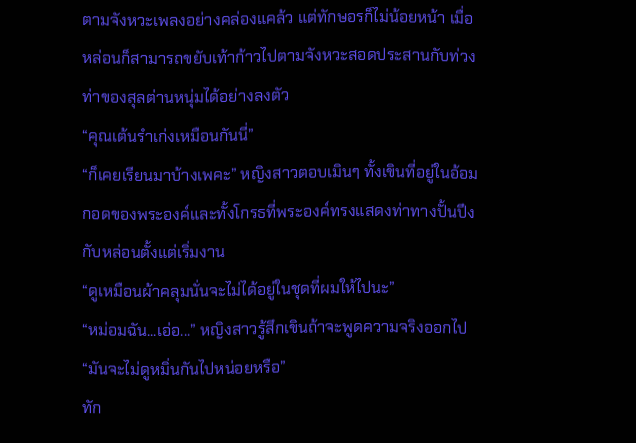ตามจังหวะเพลงอย่างคล่องแคล้ว แต่ทักษอรก็ไม่น้อยหน้า เมื่อหล่อนก็สามารถขยับเท้าก้าวไปตามจังหวะสอดประสานกับท่วงท่าของสุลต่านหนุ่มได้อย่างลงตัว
“คุณเต้นรำเก่งเหมือนกันนี่”
“ก็เคยเรียนมาบ้างเพคะ” หญิงสาวตอบเมินๆ ทั้งเขินที่อยู่ในอ้อมกอดของพระองค์และทั้งโกรธที่พระองค์ทรงแสดงท่าทางปั้นปึงกับหล่อนตั้งแต่เริ่มงาน
“ดูเหมือนผ้าคลุมนั่นจะไม่ได้อยู่ในชุดที่ผมให้ไปนะ”
“หม่อมฉัน...เอ่อ...” หญิงสาวรู้สึกเขินถ้าจะพูดความจริงออกไป
“มันจะไม่ดูหมิ่นกันไปหน่อยหรือ”
ทัก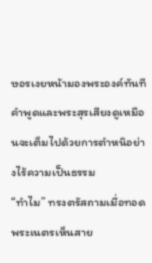ษอรเงยหน้ามองพระองค์ทันที คำพูดและพระสุรเสียงดูเหมือนจะเต็มไปด้วยการตำหนิอย่างไร้ความเป็นธรรม
“ทำไม” ทรงตรัสถามเมื่อทอดพระเนตรเห็นสาย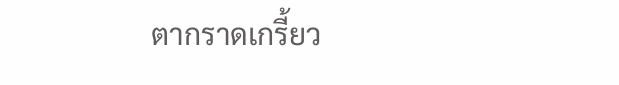ตากราดเกรี้ยว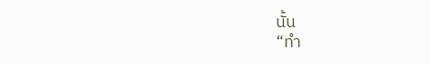นั้น
“ทำ